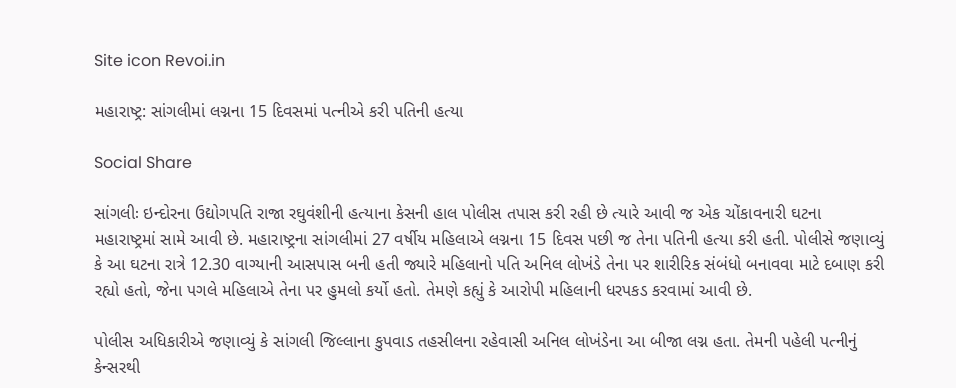Site icon Revoi.in

મહારાષ્ટ્ર: સાંગલીમાં લગ્નના 15 દિવસમાં પત્નીએ કરી પતિની હત્યા

Social Share

સાંગલીઃ ઇન્દોરના ઉદ્યોગપતિ રાજા રઘુવંશીની હત્યાના કેસની હાલ પોલીસ તપાસ કરી રહી છે ત્યારે આવી જ એક ચોંકાવનારી ઘટના મહારાષ્ટ્રમાં સામે આવી છે. મહારાષ્ટ્રના સાંગલીમાં 27 વર્ષીય મહિલાએ લગ્નના 15 દિવસ પછી જ તેના પતિની હત્યા કરી હતી. પોલીસે જણાવ્યું કે આ ઘટના રાત્રે 12.30 વાગ્યાની આસપાસ બની હતી જ્યારે મહિલાનો પતિ અનિલ લોખંડે તેના પર શારીરિક સંબંધો બનાવવા માટે દબાણ કરી રહ્યો હતો, જેના પગલે મહિલાએ તેના પર હુમલો કર્યો હતો. તેમણે કહ્યું કે આરોપી મહિલાની ધરપકડ કરવામાં આવી છે.

પોલીસ અધિકારીએ જણાવ્યું કે સાંગલી જિલ્લાના કુપવાડ તહસીલના રહેવાસી અનિલ લોખંડેના આ બીજા લગ્ન હતા. તેમની પહેલી પત્નીનું કેન્સરથી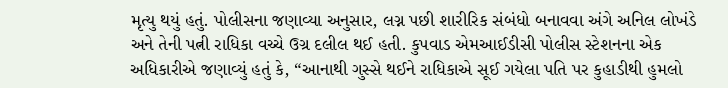મૃત્યુ થયું હતું. પોલીસના જણાવ્યા અનુસાર, લગ્ન પછી શારીરિક સંબંધો બનાવવા અંગે અનિલ લોખંડે અને તેની પત્ની રાધિકા વચ્ચે ઉગ્ર દલીલ થઈ હતી. કુપવાડ એમઆઈડીસી પોલીસ સ્ટેશનના એક અધિકારીએ જણાવ્યું હતું કે, “આનાથી ગુસ્સે થઈને રાધિકાએ સૂઈ ગયેલા પતિ પર કુહાડીથી હુમલો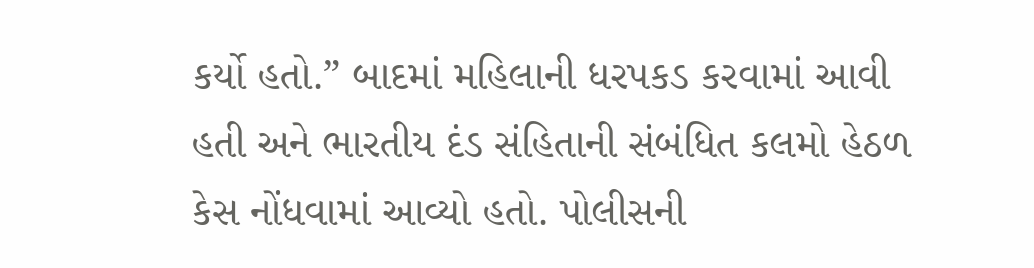કર્યો હતો.” બાદમાં મહિલાની ધરપકડ કરવામાં આવી હતી અને ભારતીય દંડ સંહિતાની સંબંધિત કલમો હેઠળ કેસ નોંધવામાં આવ્યો હતો. પોલીસની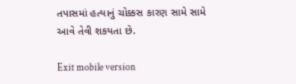તપાસમાં હત્યાનું ચોક્કસ કારણ સામે સામે આવે તેવી શકયતા છે.

Exit mobile version